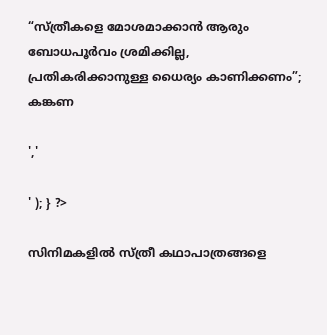“സ്ത്രീകളെ മോശമാക്കാൻ ആരും ബോധപൂർവം ശ്രമിക്കില്ല, പ്രതികരിക്കാനുള്ള ധൈര്യം കാണിക്കണം”; കങ്കണ

','

' ); } ?>

സിനിമകളിൽ സ്ത്രീ കഥാപാത്രങ്ങളെ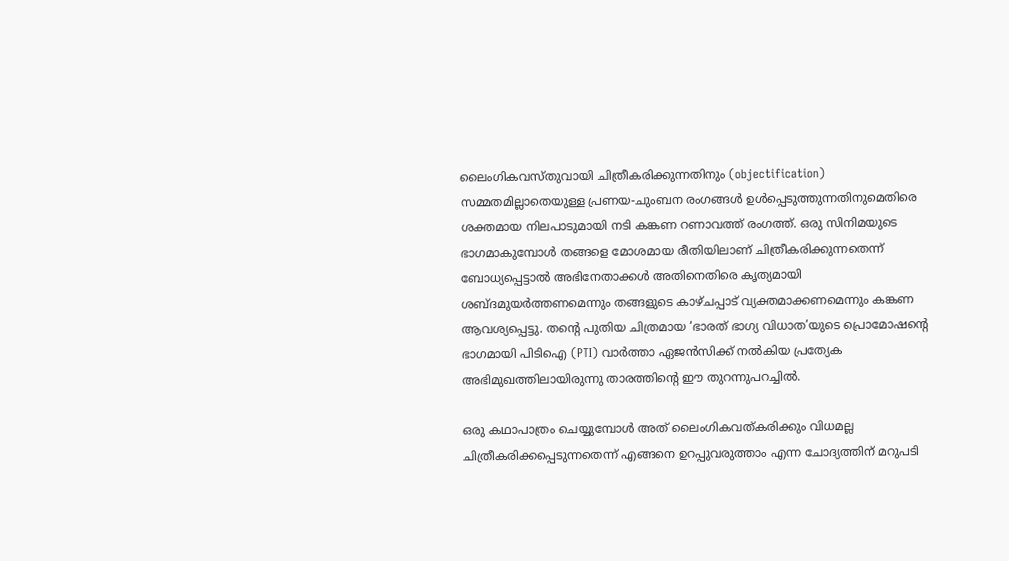ലൈംഗികവസ്തുവായി ചിത്രീകരിക്കുന്നതിനും (objectification) സമ്മതമില്ലാതെയുള്ള പ്രണയ-ചുംബന രംഗങ്ങൾ ഉൾപ്പെടുത്തുന്നതിനുമെതിരെ ശക്തമായ നിലപാടുമായി നടി കങ്കണ റണാവത്ത് രംഗത്ത്. ഒരു സിനിമയുടെ ഭാഗമാകുമ്പോൾ തങ്ങളെ മോശമായ രീതിയിലാണ് ചിത്രീകരിക്കുന്നതെന്ന് ബോധ്യപ്പെട്ടാൽ അഭിനേതാക്കൾ അതിനെതിരെ കൃത്യമായി ശബ്ദമുയർത്തണമെന്നും തങ്ങളുടെ കാഴ്ചപ്പാട് വ്യക്തമാക്കണമെന്നും കങ്കണ ആവശ്യപ്പെട്ടു. തന്റെ പുതിയ ചിത്രമായ ‘ഭാരത് ഭാഗ്യ വിധാത’യുടെ പ്രൊമോഷന്റെ ഭാഗമായി പിടിഐ (PTI) വാർത്താ ഏജൻസിക്ക് നൽകിയ പ്രത്യേക അഭിമുഖത്തിലായിരുന്നു താരത്തിന്റെ ഈ തുറന്നുപറച്ചിൽ.

ഒരു കഥാപാത്രം ചെയ്യുമ്പോൾ അത് ലൈംഗികവത്കരിക്കും വിധമല്ല ചിത്രീകരിക്കപ്പെടുന്നതെന്ന് എങ്ങനെ ഉറപ്പുവരുത്താം എന്ന ചോദ്യത്തിന് മറുപടി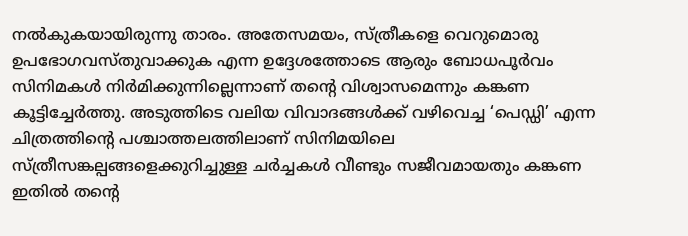നൽകുകയായിരുന്നു താരം. അതേസമയം, സ്ത്രീകളെ വെറുമൊരു ഉപഭോഗവസ്തുവാക്കുക എന്ന ഉദ്ദേശത്തോടെ ആരും ബോധപൂർവം സിനിമകൾ നിർമിക്കുന്നില്ലെന്നാണ് തന്റെ വിശ്വാസമെന്നും കങ്കണ കൂട്ടിച്ചേർത്തു. അടുത്തിടെ വലിയ വിവാദങ്ങൾക്ക് വഴിവെച്ച ‘പെഡ്ഡി’ എന്ന ചിത്രത്തിന്റെ പശ്ചാത്തലത്തിലാണ് സിനിമയിലെ സ്ത്രീസങ്കല്പങ്ങളെക്കുറിച്ചുള്ള ചർച്ചകൾ വീണ്ടും സജീവമായതും കങ്കണ ഇതിൽ തന്റെ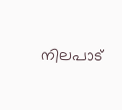നിലപാട്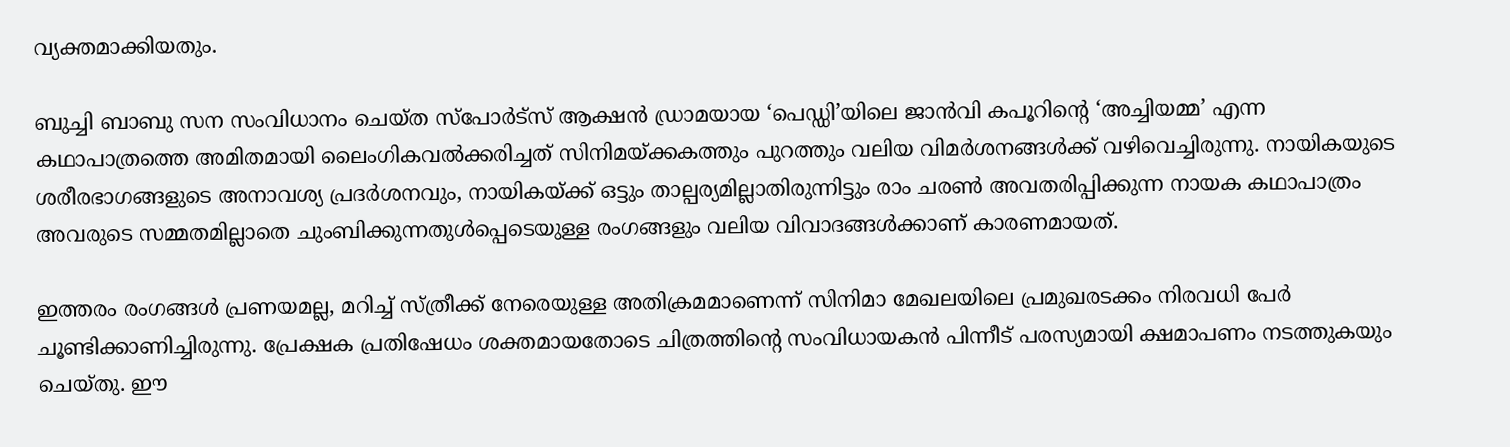വ്യക്തമാക്കിയതും.

ബുച്ചി ബാബു സന സംവിധാനം ചെയ്ത സ്പോർട്സ് ആക്ഷൻ ഡ്രാമയായ ‘പെഡ്ഡി’യിലെ ജാൻവി കപൂറിന്റെ ‘അച്ചിയമ്മ’ എന്ന കഥാപാത്രത്തെ അമിതമായി ലൈംഗികവൽക്കരിച്ചത് സിനിമയ്ക്കകത്തും പുറത്തും വലിയ വിമർശനങ്ങൾക്ക് വഴിവെച്ചിരുന്നു. നായികയുടെ ശരീരഭാഗങ്ങളുടെ അനാവശ്യ പ്രദർശനവും, നായികയ്ക്ക് ഒട്ടും താല്പര്യമില്ലാതിരുന്നിട്ടും രാം ചരൺ അവതരിപ്പിക്കുന്ന നായക കഥാപാത്രം അവരുടെ സമ്മതമില്ലാതെ ചുംബിക്കുന്നതുൾപ്പെടെയുള്ള രംഗങ്ങളും വലിയ വിവാദങ്ങൾക്കാണ് കാരണമായത്.

ഇത്തരം രംഗങ്ങൾ പ്രണയമല്ല, മറിച്ച് സ്ത്രീക്ക് നേരെയുള്ള അതിക്രമമാണെന്ന് സിനിമാ മേഖലയിലെ പ്രമുഖരടക്കം നിരവധി പേർ ചൂണ്ടിക്കാണിച്ചിരുന്നു. പ്രേക്ഷക പ്രതിഷേധം ശക്തമായതോടെ ചിത്രത്തിന്റെ സംവിധായകൻ പിന്നീട് പരസ്യമായി ക്ഷമാപണം നടത്തുകയും ചെയ്തു. ഈ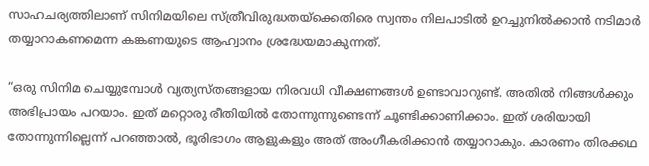സാഹചര്യത്തിലാണ് സിനിമയിലെ സ്ത്രീവിരുദ്ധതയ്ക്കെതിരെ സ്വന്തം നിലപാടിൽ ഉറച്ചുനിൽക്കാൻ നടിമാർ തയ്യാറാകണമെന്ന കങ്കണയുടെ ആഹ്വാനം ശ്രദ്ധേയമാകുന്നത്.

“ഒരു സിനിമ ചെയ്യുമ്പോൾ വ്യത്യസ്‌തങ്ങളായ നിരവധി വീക്ഷണങ്ങൾ ഉണ്ടാവാറുണ്ട്. അതിൽ നിങ്ങൾക്കും അഭിപ്രായം പറയാം. ഇത് മറ്റൊരു രീതിയിൽ തോന്നുന്നുണ്ടെന്ന് ചൂണ്ടിക്കാണിക്കാം. ഇത് ശരിയായി തോന്നുന്നില്ലെന്ന് പറഞ്ഞാൽ, ഭൂരിഭാഗം ആളുകളും അത് അംഗീകരിക്കാൻ തയ്യാറാകും. കാരണം തിരക്കഥ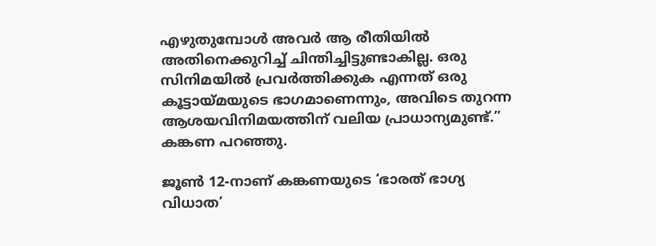എഴുതുമ്പോൾ അവർ ആ രീതിയിൽ അതിനെക്കുറിച്ച് ചിന്തിച്ചിട്ടുണ്ടാകില്ല. ഒരു സിനിമയിൽ പ്രവർത്തിക്കുക എന്നത് ഒരു കൂട്ടായ്മയുടെ ഭാഗമാണെന്നും, അവിടെ തുറന്ന ആശയവിനിമയത്തിന് വലിയ പ്രാധാന്യമുണ്ട്.” കങ്കണ പറഞ്ഞു.

ജൂൺ 12-നാണ് കങ്കണയുടെ ‘ഭാരത് ഭാഗ്യ വിധാത’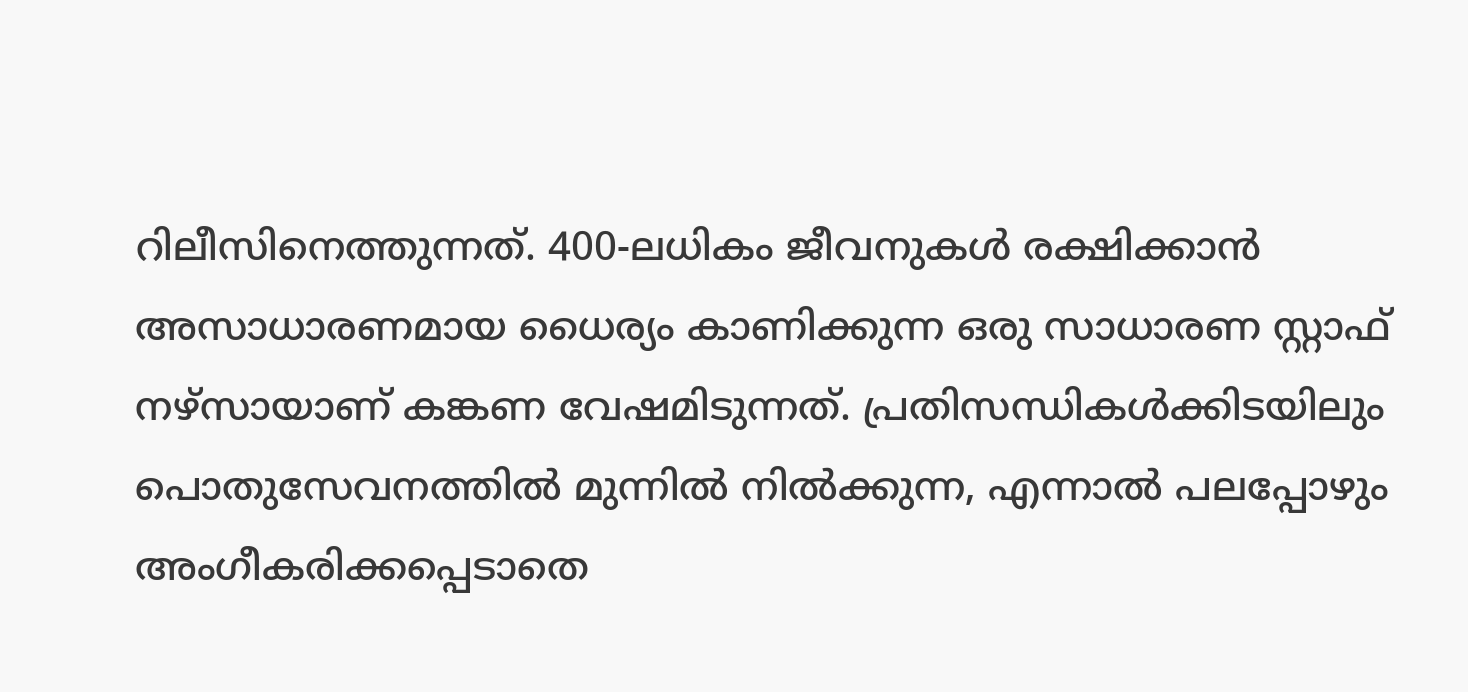റിലീസിനെത്തുന്നത്. 400-ലധികം ജീവനുകൾ രക്ഷിക്കാൻ അസാധാരണമായ ധൈര്യം കാണിക്കുന്ന ഒരു സാധാരണ സ്റ്റാഫ് നഴ്‌സായാണ് കങ്കണ വേഷമിടുന്നത്. പ്രതിസന്ധികൾക്കിടയിലും പൊതുസേവനത്തിൽ മുന്നിൽ നിൽക്കുന്ന, എന്നാൽ പലപ്പോഴും അംഗീകരിക്കപ്പെടാതെ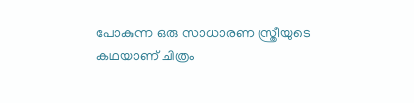പോകുന്ന ഒരു സാധാരണ സ്ത്രീയുടെ കഥയാണ് ചിത്രം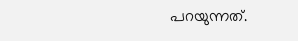പറയുന്നത്.